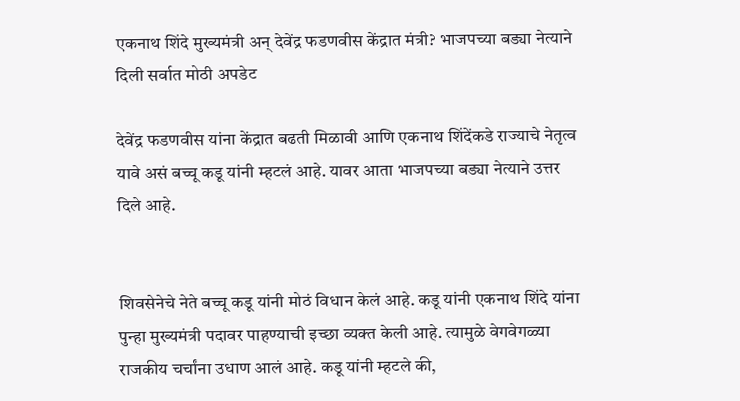एकनाथ शिंदे मुख्यमंत्री अन् देवेंद्र फडणवीस केंद्रात मंत्री? भाजपच्या बड्या नेत्याने दिली सर्वात मोठी अपडेट

देवेंद्र फडणवीस यांना केंद्रात बढती मिळावी आणि एकनाथ शिंदेंकडे राज्याचे नेतृत्व यावे असं बच्चू कडू यांनी म्हटलं आहे. यावर आता भाजपच्या बड्या नेत्याने उत्तर दिले आहे.


शिवसेनेचे नेते बच्चू कडू यांनी मोठं विधान केलं आहे. कडू यांनी एकनाथ शिंदे यांना पुन्हा मुख्यमंत्री पदावर पाहण्याची इच्छा व्यक्त केली आहे. त्यामुळे वेगवेगळ्या राजकीय चर्चांना उधाण आलं आहे. कडू यांनी म्हटले की,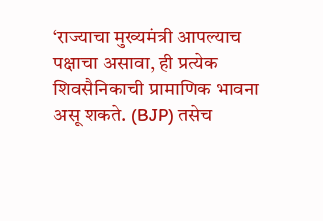‘राज्याचा मुख्यमंत्री आपल्याच पक्षाचा असावा, ही प्रत्येक शिवसैनिकाची प्रामाणिक भावना असू शकते. (BJP) तसेच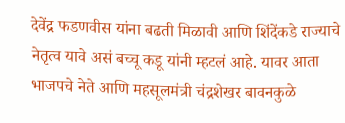देवेंद्र फडणवीस यांना बढती मिळावी आणि शिंदेंकडे राज्याचे नेतृत्व यावे असं बच्चू कडू यांनी म्हटलं आहे. यावर आता भाजपचे नेते आणि महसूलमंत्री चंद्रशेखर बावनकुळे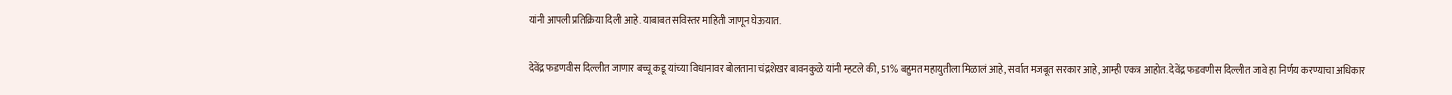यांनी आपली प्रतिक्रिया दिली आहे. याबाबत सविस्तर माहिती जाणून घेऊयात.

देवेंद्र फडणवीस दिल्लीत जाणार बच्चू कडू यांच्या विधानावर बोलताना चंद्रशेखर बावनकुळे यांनी म्हटले की, 51% बहुमत महायुतीला मिळालं आहे, सर्वात मजबूत सरकार आहे, आम्ही एकत्र आहोत. देवेंद्र फडवणीस दिल्लीत जावे हा निर्णय करण्याचा अधिकार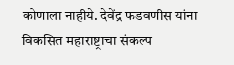कोणाला नाहीये. देवेंद्र फडवणीस यांना विकसित महाराष्ट्राचा संकल्प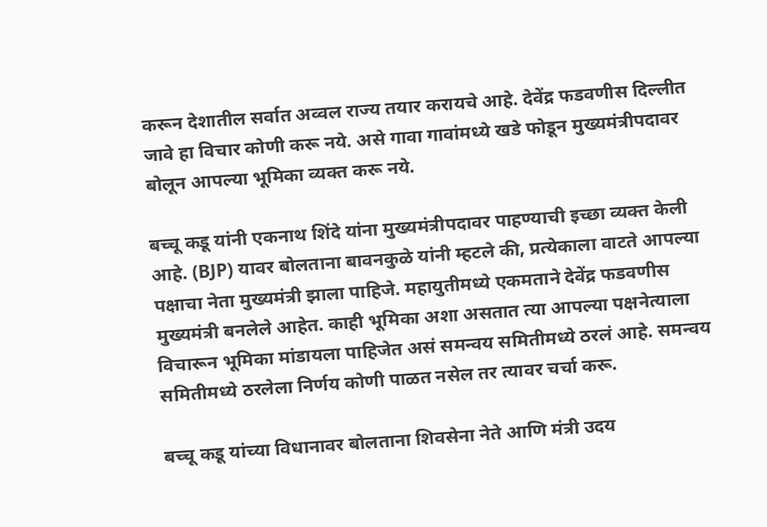करून देशातील सर्वात अव्वल राज्य तयार करायचे आहे. देवेंद्र फडवणीस दिल्लीत जावे हा विचार कोणी करू नये. असे गावा गावांमध्ये खडे फोडून मुख्यमंत्रीपदावर बोलून आपल्या भूमिका व्यक्त करू नये.

बच्चू कडू यांनी एकनाथ शिंदे यांना मुख्यमंत्रीपदावर पाहण्याची इच्छा व्यक्त केली आहे. (BJP) यावर बोलताना बावनकुळे यांनी म्हटले की, प्रत्येकाला वाटते आपल्या पक्षाचा नेता मुख्यमंत्री झाला पाहिजे. महायुतीमध्ये एकमताने देवेंद्र फडवणीस मुख्यमंत्री बनलेले आहेत. काही भूमिका अशा असतात त्या आपल्या पक्षनेत्याला विचारून भूमिका मांडायला पाहिजेत असं समन्वय समितीमध्ये ठरलं आहे. समन्वय समितीमध्ये ठरलेला निर्णय कोणी पाळत नसेल तर त्यावर चर्चा करू.

बच्चू कडू यांच्या विधानावर बोलताना शिवसेना नेते आणि मंत्री उदय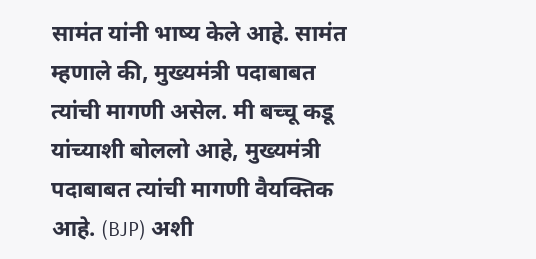सामंत यांनी भाष्य केले आहे. सामंत म्हणाले की, मुख्यमंत्री पदाबाबत त्यांची मागणी असेल. मी बच्चू कडू यांच्याशी बोललो आहे, मुख्यमंत्री पदाबाबत त्यांची मागणी वैयक्तिक आहे. (BJP) अशी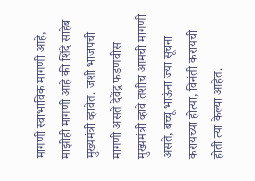मागणी स्वाभाविक मागणी आहे, माझीही मागणी आहे की शिंदे साहेब मुख्यमंत्री व्हावेत. जशी भाजपची मागणी असते देवेंद्र फडणवीस मुख्यमंत्री व्हावे तशीच आमची मागणी असते, बच्चू भाऊंना ज्या सूचना करायच्या होत्या, विनंती करायची होती त्या केल्या आहेत.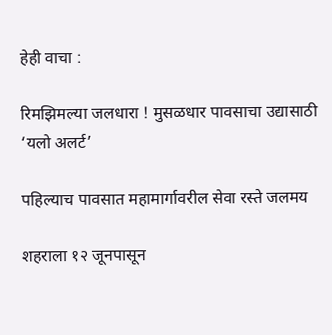हेही वाचा :

रिमझिमल्या जलधारा ! मुसळधार पावसाचा उद्यासाठी ‘यलो अलर्ट’

पहिल्याच पावसात महामार्गावरील सेवा रस्ते जलमय

शहराला १२ जूनपासून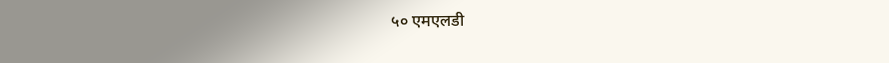५० एमएलडी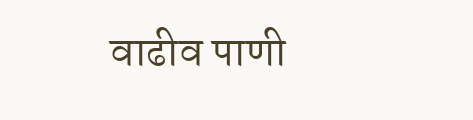वाढीव पाणी